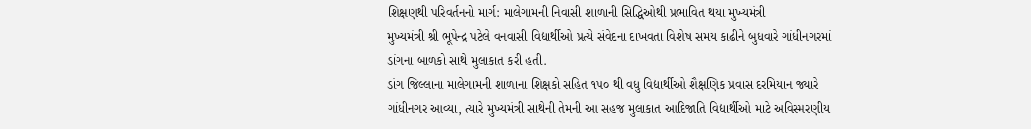શિક્ષણથી પરિવર્તનનો માર્ગ: માલેગામની નિવાસી શાળાની સિદ્ધિઓથી પ્રભાવિત થયા મુખ્યમંત્રી
મુખ્યમંત્રી શ્રી ભૂપેન્દ્ર પટેલે વનવાસી વિદ્યાર્થીઓ પ્રત્યે સંવેદના દાખવતા વિશેષ સમય કાઢીને બુધવારે ગાંધીનગરમાં ડાંગના બાળકો સાથે મુલાકાત કરી હતી.
ડાંગ જિલ્લાના માલેગામની શાળાના શિક્ષકો સહિત ૧૫૦ થી વધુ વિદ્યાર્થીઓ શૈક્ષણિક પ્રવાસ દરમિયાન જ્યારે ગાંધીનગર આવ્યા, ત્યારે મુખ્યમંત્રી સાથેની તેમની આ સહજ મુલાકાત આદિજાતિ વિદ્યાર્થીઓ માટે અવિસ્મરણીય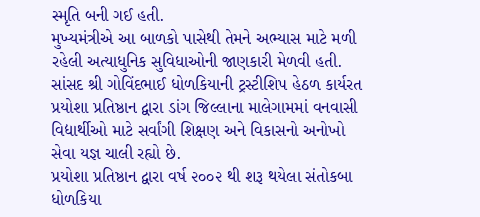સ્મૃતિ બની ગઈ હતી.
મુખ્યમંત્રીએ આ બાળકો પાસેથી તેમને અભ્યાસ માટે મળી રહેલી અત્યાધુનિક સુવિધાઓની જાણકારી મેળવી હતી.
સાંસદ શ્રી ગોવિંદભાઈ ધોળકિયાની ટ્રસ્ટીશિપ હેઠળ કાર્યરત પ્રયોશા પ્રતિષ્ઠાન દ્વારા ડાંગ જિલ્લાના માલેગામમાં વનવાસી વિદ્યાર્થીઓ માટે સર્વાંગી શિક્ષણ અને વિકાસનો અનોખો સેવા યજ્ઞ ચાલી રહ્યો છે.
પ્રયોશા પ્રતિષ્ઠાન દ્વારા વર્ષ ૨૦૦૨ થી શરૂ થયેલા સંતોકબા ધોળકિયા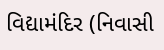વિદ્યામંદિર (નિવાસી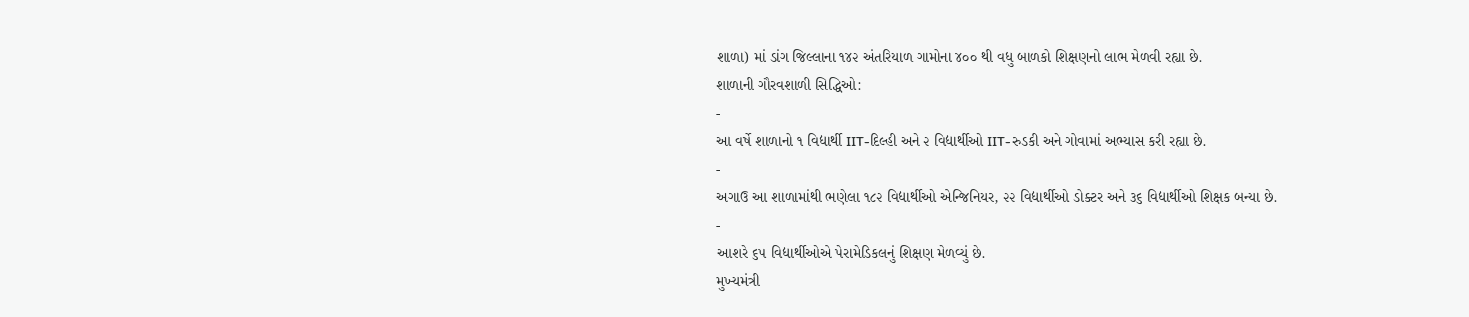શાળા) માં ડાંગ જિલ્લાના ૧૪૨ અંતરિયાળ ગામોના ૪૦૦ થી વધુ બાળકો શિક્ષણનો લાભ મેળવી રહ્યા છે.
શાળાની ગૌરવશાળી સિદ્ધિઓ:
-
આ વર્ષે શાળાનો ૧ વિદ્યાર્થી IIT-દિલ્હી અને ૨ વિદ્યાર્થીઓ IIT-રુડકી અને ગોવામાં અભ્યાસ કરી રહ્યા છે.
-
અગાઉ આ શાળામાંથી ભણેલા ૧૮૨ વિદ્યાર્થીઓ એન્જિનિયર, ૨૨ વિદ્યાર્થીઓ ડોક્ટર અને ૩૬ વિદ્યાર્થીઓ શિક્ષક બન્યા છે.
-
આશરે ૬૫ વિદ્યાર્થીઓએ પેરામેડિકલનું શિક્ષણ મેળવ્યું છે.
મુખ્યમંત્રી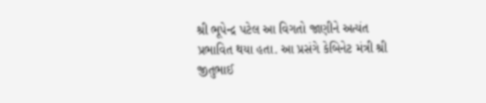શ્રી ભૂપેન્દ્ર પટેલ આ વિગતો જાણીને અત્યંત પ્રભાવિત થયા હતા. આ પ્રસંગે કેબિનેટ મંત્રી શ્રી જીતુભાઈ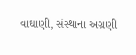વાઘાણી, સંસ્થાના અગ્રણી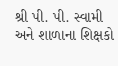શ્રી પી. પી. સ્વામી અને શાળાના શિક્ષકો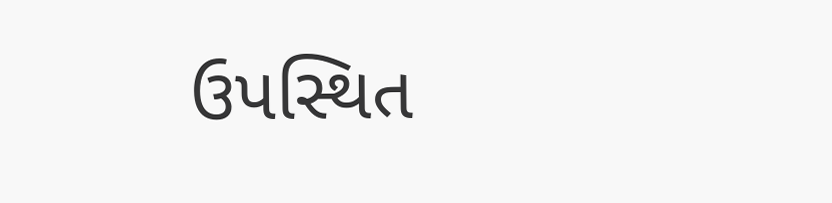ઉપસ્થિત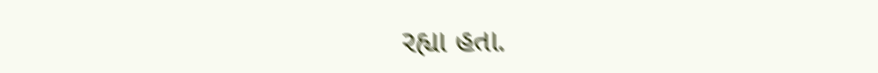રહ્યા હતા.